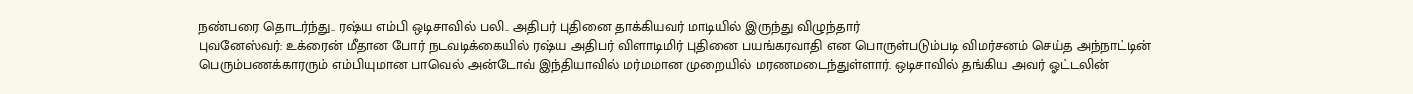நண்பரை தொடர்ந்து.. ரஷ்ய எம்பி ஒடிசாவில் பலி.. அதிபர் புதினை தாக்கியவர் மாடியில் இருந்து விழுந்தார்
புவனேஸ்வர்: உக்ரைன் மீதான போர் நடவடிக்கையில் ரஷ்ய அதிபர் விளாடிமிர் புதினை பயங்கரவாதி என பொருள்படும்படி விமர்சனம் செய்த அந்நாட்டின் பெரும்பணக்காரரும் எம்பியுமான பாவெல் அன்டோவ் இந்தியாவில் மர்மமான முறையில் மரணமடைந்துள்ளார். ஒடிசாவில் தங்கிய அவர் ஓட்டலின்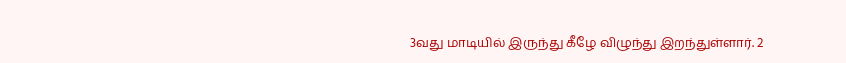3வது மாடியில் இருந்து கீழே விழுந்து இறந்துள்ளார். 2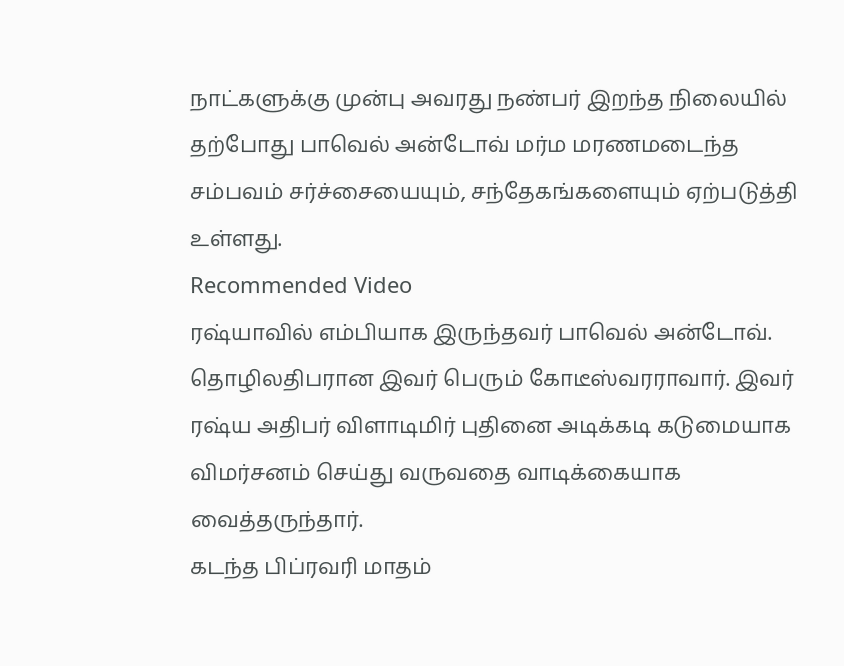நாட்களுக்கு முன்பு அவரது நண்பர் இறந்த நிலையில் தற்போது பாவெல் அன்டோவ் மர்ம மரணமடைந்த சம்பவம் சர்ச்சையையும், சந்தேகங்களையும் ஏற்படுத்தி உள்ளது.
Recommended Video
ரஷ்யாவில் எம்பியாக இருந்தவர் பாவெல் அன்டோவ். தொழிலதிபரான இவர் பெரும் கோடீஸ்வரராவார். இவர் ரஷ்ய அதிபர் விளாடிமிர் புதினை அடிக்கடி கடுமையாக விமர்சனம் செய்து வருவதை வாடிக்கையாக வைத்தருந்தார்.
கடந்த பிப்ரவரி மாதம்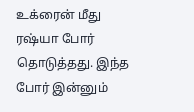உக்ரைன் மீது ரஷ்யா போர் தொடுத்தது. இந்த போர் இன்னும்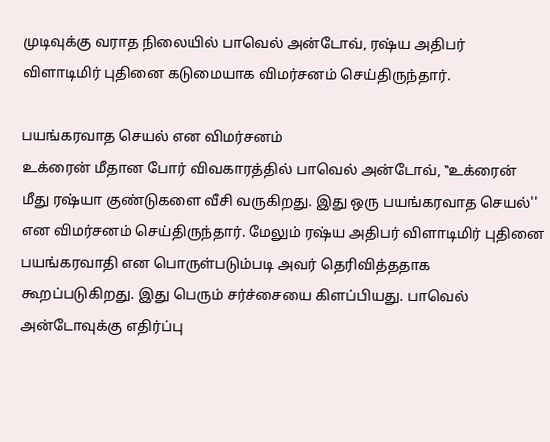முடிவுக்கு வராத நிலையில் பாவெல் அன்டோவ், ரஷ்ய அதிபர் விளாடிமிர் புதினை கடுமையாக விமர்சனம் செய்திருந்தார்.

பயங்கரவாத செயல் என விமர்சனம்
உக்ரைன் மீதான போர் விவகாரத்தில் பாவெல் அன்டோவ், ‛‛உக்ரைன் மீது ரஷ்யா குண்டுகளை வீசி வருகிறது. இது ஒரு பயங்கரவாத செயல்'' என விமர்சனம் செய்திருந்தார். மேலும் ரஷ்ய அதிபர் விளாடிமிர் புதினை பயங்கரவாதி என பொருள்படும்படி அவர் தெரிவித்ததாக கூறப்படுகிறது. இது பெரும் சர்ச்சையை கிளப்பியது. பாவெல் அன்டோவுக்கு எதிர்ப்பு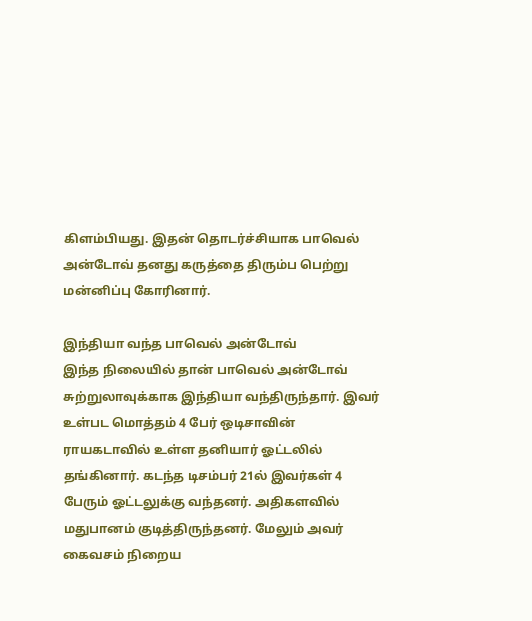கிளம்பியது. இதன் தொடர்ச்சியாக பாவெல் அன்டோவ் தனது கருத்தை திரும்ப பெற்று மன்னிப்பு கோரினார்.

இந்தியா வந்த பாவெல் அன்டோவ்
இந்த நிலையில் தான் பாவெல் அன்டோவ் சுற்றுலாவுக்காக இந்தியா வந்திருந்தார். இவர் உள்பட மொத்தம் 4 பேர் ஒடிசாவின் ராயகடாவில் உள்ள தனியார் ஓட்டலில் தங்கினார். கடந்த டிசம்பர் 21ல் இவர்கள் 4 பேரும் ஓட்டலுக்கு வந்தனர். அதிகளவில் மதுபானம் குடித்திருந்தனர். மேலும் அவர் கைவசம் நிறைய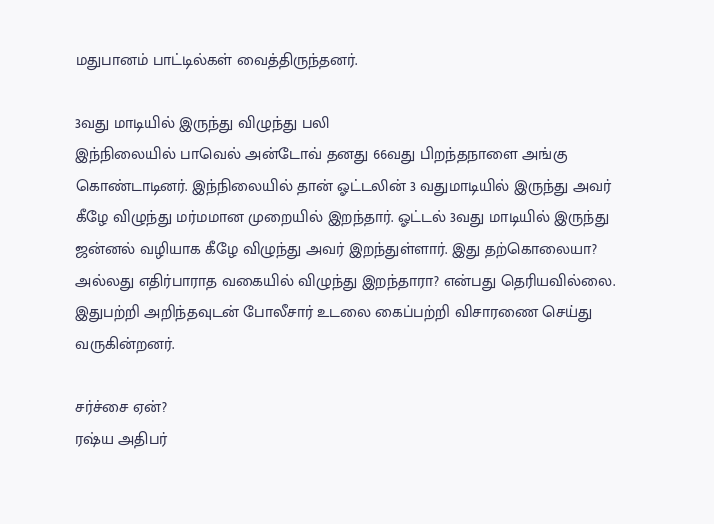மதுபானம் பாட்டில்கள் வைத்திருந்தனர்.

3வது மாடியில் இருந்து விழுந்து பலி
இந்நிலையில் பாவெல் அன்டோவ் தனது 66வது பிறந்தநாளை அங்கு கொண்டாடினர். இந்நிலையில் தான் ஓட்டலின் 3 வதுமாடியில் இருந்து அவர் கீழே விழுந்து மர்மமான முறையில் இறந்தார். ஓட்டல் 3வது மாடியில் இருந்து ஜன்னல் வழியாக கீழே விழுந்து அவர் இறந்துள்ளார். இது தற்கொலையா? அல்லது எதிர்பாராத வகையில் விழுந்து இறந்தாரா? என்பது தெரியவில்லை. இதுபற்றி அறிந்தவுடன் போலீசார் உடலை கைப்பற்றி விசாரணை செய்து வருகின்றனர்.

சர்ச்சை ஏன்?
ரஷ்ய அதிபர்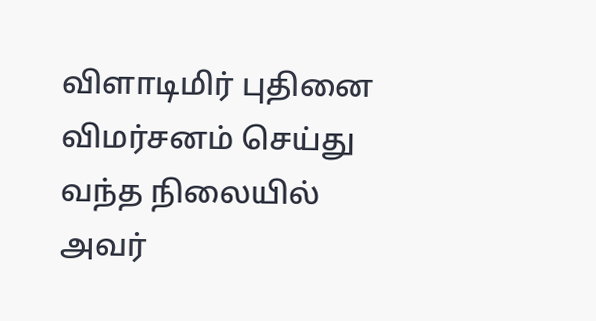விளாடிமிர் புதினை விமர்சனம் செய்து வந்த நிலையில் அவர்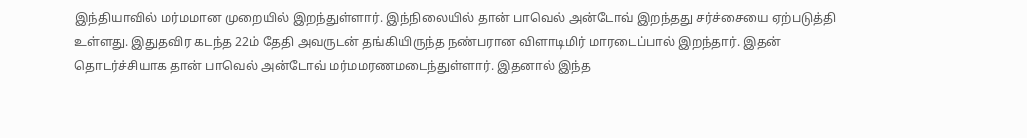இந்தியாவில் மர்மமான முறையில் இறந்துள்ளார். இந்நிலையில் தான் பாவெல் அன்டோவ் இறந்தது சர்ச்சையை ஏற்படுத்தி உள்ளது. இதுதவிர கடந்த 22ம் தேதி அவருடன் தங்கியிருந்த நண்பரான விளாடிமிர் மாரடைப்பால் இறந்தார். இதன் தொடர்ச்சியாக தான் பாவெல் அன்டோவ் மர்மமரணமடைந்துள்ளார். இதனால் இந்த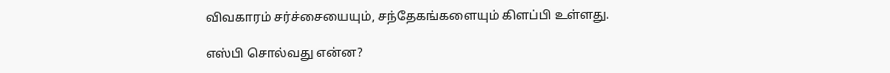விவகாரம் சர்ச்சையையும், சந்தேகங்களையும் கிளப்பி உள்ளது.

எஸ்பி சொல்வது என்ன?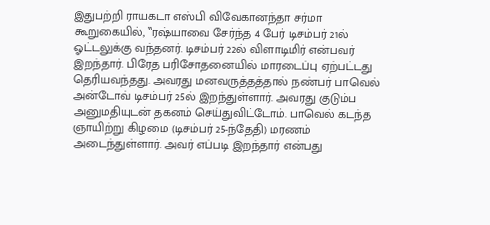இதுபற்றி ராயகடா எஸ்பி விவேகானந்தா சர்மா கூறுகையில், ‛‛ரஷ்யாவை சேர்ந்த 4 பேர் டிசம்பர் 21ல் ஓட்டலுக்கு வந்தனர். டிசம்பர் 22ல் விளாடிமிர் என்பவர் இறந்தார். பிரேத பரிசோதனையில் மாரடைப்பு ஏற்பட்டது தெரியவந்தது. அவரது மனவருத்தத்தால் நண்பர் பாவெல் அன்டோவ் டிசம்பர் 25ல் இறந்துள்ளார். அவரது குடும்ப அனுமதியுடன் தகனம் செய்துவிட்டோம். பாவெல் கடந்த ஞாயிற்று கிழமை (டிசம்பர் 25-ந்தேதி) மரணம் அடைந்துள்ளார். அவர் எப்படி இறந்தார் என்பது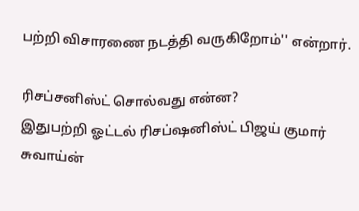பற்றி விசாரணை நடத்தி வருகிறோம்'' என்றார்.

ரிசப்சனிஸ்ட் சொல்வது என்ன?
இதுபற்றி ஓட்டல் ரிசப்ஷனிஸ்ட் பிஜய் குமார் சுவாய்ன்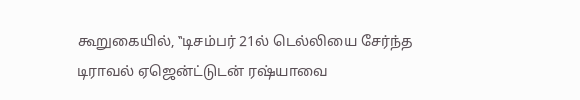கூறுகையில், ‛‛டிசம்பர் 21ல் டெல்லியை சேர்ந்த டிராவல் ஏஜென்ட்டுடன் ரஷ்யாவை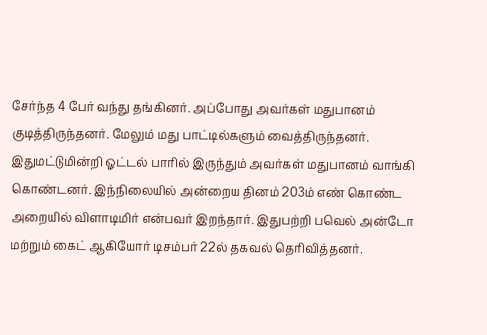சேர்ந்த 4 பேர் வந்து தங்கினர். அப்போது அவர்கள் மதுபானம் குடித்திருந்தனர். மேலும் மது பாட்டில்களும் வைத்திருந்தனர். இதுமட்டுமின்றி ஓட்டல் பாரில் இருந்தும் அவர்கள் மதுபானம் வாங்கி கொண்டனர். இந்நிலையில் அன்றைய தினம் 203ம் எண் கொண்ட அறையில் விளாடிமிர் என்பவர் இறந்தார். இதுபற்றி பவெல் அன்டோ மற்றும் கைட் ஆகியோர் டிசம்பர் 22ல் தகவல் தெரிவித்தனர்.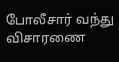போலீசார் வந்து விசாரணை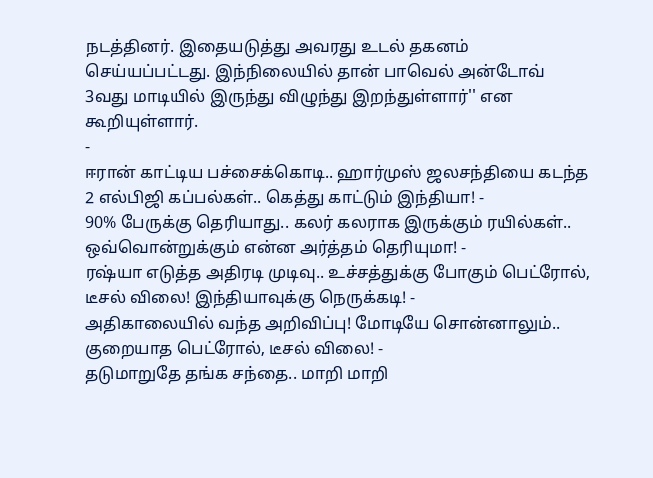நடத்தினர். இதையடுத்து அவரது உடல் தகனம் செய்யப்பட்டது. இந்நிலையில் தான் பாவெல் அன்டோவ் 3வது மாடியில் இருந்து விழுந்து இறந்துள்ளார்'' என கூறியுள்ளார்.
-
ஈரான் காட்டிய பச்சைக்கொடி.. ஹார்முஸ் ஜலசந்தியை கடந்த 2 எல்பிஜி கப்பல்கள்.. கெத்து காட்டும் இந்தியா! -
90% பேருக்கு தெரியாது.. கலர் கலராக இருக்கும் ரயில்கள்.. ஒவ்வொன்றுக்கும் என்ன அர்த்தம் தெரியுமா! -
ரஷ்யா எடுத்த அதிரடி முடிவு.. உச்சத்துக்கு போகும் பெட்ரோல், டீசல் விலை! இந்தியாவுக்கு நெருக்கடி! -
அதிகாலையில் வந்த அறிவிப்பு! மோடியே சொன்னாலும்.. குறையாத பெட்ரோல், டீசல் விலை! -
தடுமாறுதே தங்க சந்தை.. மாறி மாறி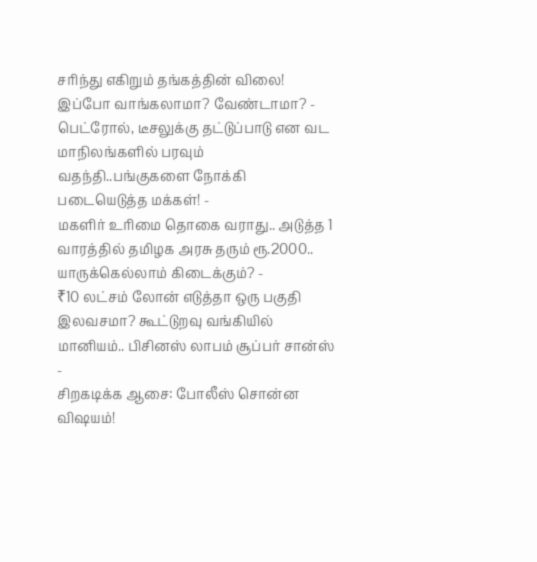சரிந்து எகிறும் தங்கத்தின் விலை! இப்போ வாங்கலாமா? வேண்டாமா? -
பெட்ரோல், டீசலுக்கு தட்டுப்பாடு என வட மாநிலங்களில் பரவும் வதந்தி..பங்குகளை நோக்கி படையெடுத்த மக்கள்! -
மகளிர் உரிமை தொகை வராது.. அடுத்த 1 வாரத்தில் தமிழக அரசு தரும் ரூ.2000.. யாருக்கெல்லாம் கிடைக்கும்? -
₹10 லட்சம் லோன் எடுத்தா ஒரு பகுதி இலவசமா? கூட்டுறவு வங்கியில் மானியம்.. பிசினஸ் லாபம் சூப்பர் சான்ஸ் -
சிறகடிக்க ஆசை: போலீஸ் சொன்ன விஷயம்!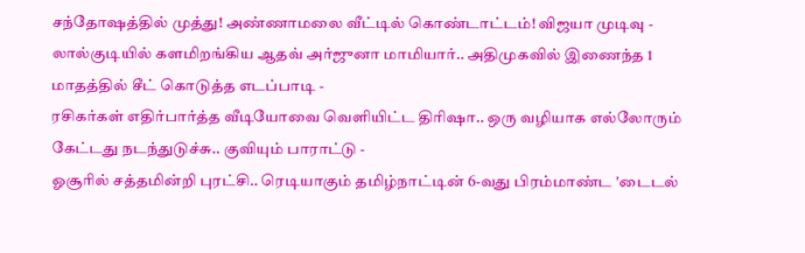சந்தோஷத்தில் முத்து! அண்ணாமலை வீட்டில் கொண்டாட்டம்! விஜயா முடிவு -
லால்குடியில் களமிறங்கிய ஆதவ் அர்ஜுனா மாமியார்.. அதிமுகவில் இணைந்த 1 மாதத்தில் சீட் கொடுத்த எடப்பாடி -
ரசிகர்கள் எதிர்பார்த்த வீடியோவை வெளியிட்ட திரிஷா.. ஒரு வழியாக எல்லோரும் கேட்டது நடந்துடுச்சு.. குவியும் பாராட்டு -
ஓசூரில் சத்தமின்றி புரட்சி.. ரெடியாகும் தமிழ்நாட்டின் 6-வது பிரம்மாண்ட 'டைடல்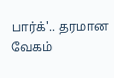பார்க்'.. தரமான வேகம்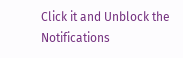Click it and Unblock the Notifications